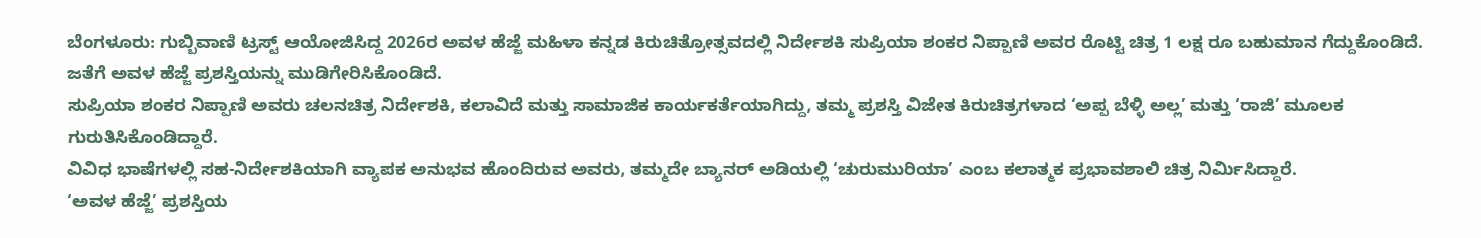ಬೆಂಗಳೂರು: ಗುಬ್ಬಿವಾಣಿ ಟ್ರಸ್ಟ್ ಆಯೋಜಿಸಿದ್ದ 2026ರ ಅವಳ ಹೆಜ್ಜೆ ಮಹಿಳಾ ಕನ್ನಡ ಕಿರುಚಿತ್ರೋತ್ಸವದಲ್ಲಿ ನಿರ್ದೇಶಕಿ ಸುಪ್ರಿಯಾ ಶಂಕರ ನಿಪ್ಪಾಣಿ ಅವರ ರೊಟ್ಟಿ ಚಿತ್ರ 1 ಲಕ್ಷ ರೂ ಬಹುಮಾನ ಗೆದ್ದುಕೊಂಡಿದೆ.
ಜತೆಗೆ ಅವಳ ಹೆಜ್ಜೆ ಪ್ರಶಸ್ತಿಯನ್ನು ಮುಡಿಗೇರಿಸಿಕೊಂಡಿದೆ.
ಸುಪ್ರಿಯಾ ಶಂಕರ ನಿಪ್ಪಾಣಿ ಅವರು ಚಲನಚಿತ್ರ ನಿರ್ದೇಶಕಿ, ಕಲಾವಿದೆ ಮತ್ತು ಸಾಮಾಜಿಕ ಕಾರ್ಯಕರ್ತೆಯಾಗಿದ್ದು, ತಮ್ಮ ಪ್ರಶಸ್ತಿ ವಿಜೇತ ಕಿರುಚಿತ್ರಗಳಾದ ‘ಅಪ್ಪ ಬೆಳ್ಳಿ ಅಲ್ಲ’ ಮತ್ತು ‘ರಾಜಿ’ ಮೂಲಕ ಗುರುತಿಸಿಕೊಂಡಿದ್ದಾರೆ.
ವಿವಿಧ ಭಾಷೆಗಳಲ್ಲಿ ಸಹ-ನಿರ್ದೇಶಕಿಯಾಗಿ ವ್ಯಾಪಕ ಅನುಭವ ಹೊಂದಿರುವ ಅವರು, ತಮ್ಮದೇ ಬ್ಯಾನರ್ ಅಡಿಯಲ್ಲಿ ‘ಚುರುಮುರಿಯಾ’ ಎಂಬ ಕಲಾತ್ಮಕ ಪ್ರಭಾವಶಾಲಿ ಚಿತ್ರ ನಿರ್ಮಿಸಿದ್ದಾರೆ.
‘ಅವಳ ಹೆಜ್ಜೆ’ ಪ್ರಶಸ್ತಿಯ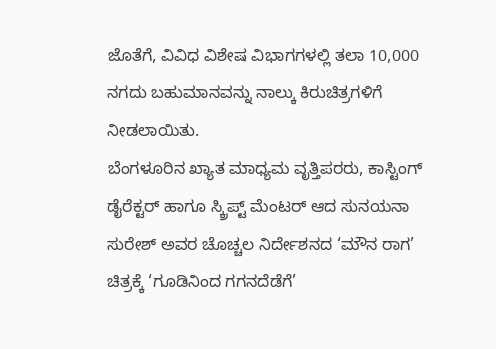ಜೊತೆಗೆ, ವಿವಿಧ ವಿಶೇಷ ವಿಭಾಗಗಳಲ್ಲಿ ತಲಾ 10,000 ನಗದು ಬಹುಮಾನವನ್ನು ನಾಲ್ಕು ಕಿರುಚಿತ್ರಗಳಿಗೆ ನೀಡಲಾಯಿತು.
ಬೆಂಗಳೂರಿನ ಖ್ಯಾತ ಮಾಧ್ಯಮ ವೃತ್ತಿಪರರು, ಕಾಸ್ಟಿಂಗ್ ಡೈರೆಕ್ಟರ್ ಹಾಗೂ ಸ್ಕ್ರಿಪ್ಟ್ ಮೆಂಟರ್ ಆದ ಸುನಯನಾ ಸುರೇಶ್ ಅವರ ಚೊಚ್ಚಲ ನಿರ್ದೇಶನದ ‘ಮೌನ ರಾಗ’ ಚಿತ್ರಕ್ಕೆ ‘ಗೂಡಿನಿಂದ ಗಗನದೆಡೆಗೆ’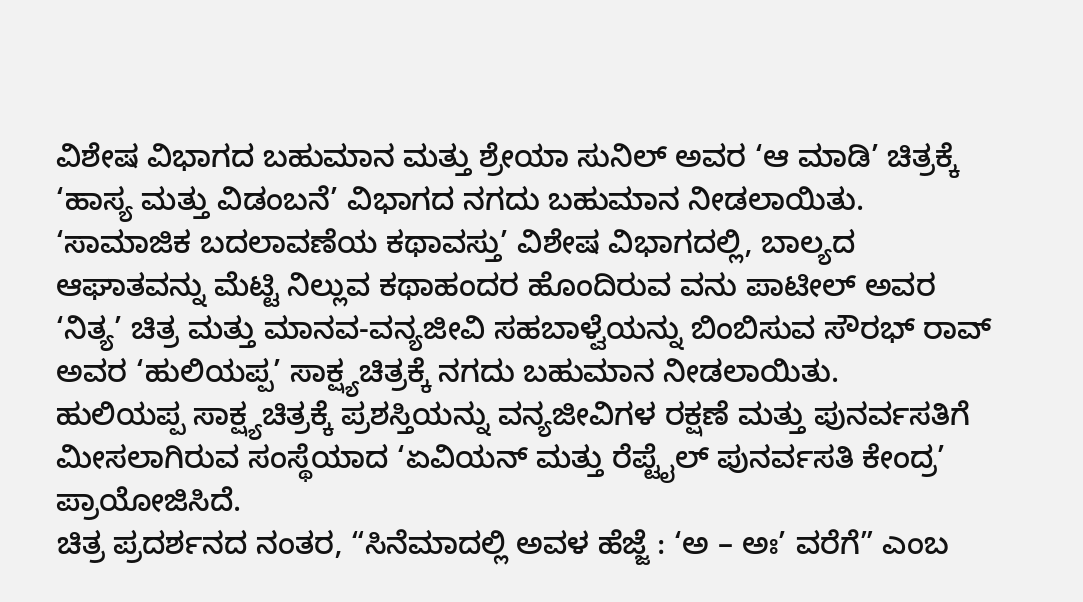ವಿಶೇಷ ವಿಭಾಗದ ಬಹುಮಾನ ಮತ್ತು ಶ್ರೇಯಾ ಸುನಿಲ್ ಅವರ ‘ಆ ಮಾಡಿ’ ಚಿತ್ರಕ್ಕೆ ‘ಹಾಸ್ಯ ಮತ್ತು ವಿಡಂಬನೆ’ ವಿಭಾಗದ ನಗದು ಬಹುಮಾನ ನೀಡಲಾಯಿತು.
‘ಸಾಮಾಜಿಕ ಬದಲಾವಣೆಯ ಕಥಾವಸ್ತು’ ವಿಶೇಷ ವಿಭಾಗದಲ್ಲಿ, ಬಾಲ್ಯದ ಆಘಾತವನ್ನು ಮೆಟ್ಟಿ ನಿಲ್ಲುವ ಕಥಾಹಂದರ ಹೊಂದಿರುವ ವನು ಪಾಟೀಲ್ ಅವರ ‘ನಿತ್ಯ’ ಚಿತ್ರ ಮತ್ತು ಮಾನವ-ವನ್ಯಜೀವಿ ಸಹಬಾಳ್ವೆಯನ್ನು ಬಿಂಬಿಸುವ ಸೌರಭ್ ರಾವ್ ಅವರ ‘ಹುಲಿಯಪ್ಪ’ ಸಾಕ್ಷ್ಯಚಿತ್ರಕ್ಕೆ ನಗದು ಬಹುಮಾನ ನೀಡಲಾಯಿತು.
ಹುಲಿಯಪ್ಪ ಸಾಕ್ಷ್ಯಚಿತ್ರಕ್ಕೆ ಪ್ರಶಸ್ತಿಯನ್ನು ವನ್ಯಜೀವಿಗಳ ರಕ್ಷಣೆ ಮತ್ತು ಪುನರ್ವಸತಿಗೆ ಮೀಸಲಾಗಿರುವ ಸಂಸ್ಥೆಯಾದ ‘ಏವಿಯನ್ ಮತ್ತು ರೆಪ್ಟೈಲ್ ಪುನರ್ವಸತಿ ಕೇಂದ್ರ’ ಪ್ರಾಯೋಜಿಸಿದೆ.
ಚಿತ್ರ ಪ್ರದರ್ಶನದ ನಂತರ, “ಸಿನೆಮಾದಲ್ಲಿ ಅವಳ ಹೆಜ್ಜೆ : ‘ಅ – ಅಃ’ ವರೆಗೆ” ಎಂಬ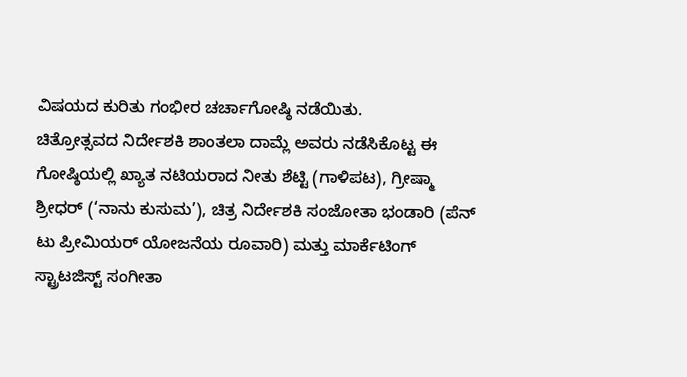ವಿಷಯದ ಕುರಿತು ಗಂಭೀರ ಚರ್ಚಾಗೋಷ್ಠಿ ನಡೆಯಿತು.
ಚಿತ್ರೋತ್ಸವದ ನಿರ್ದೇಶಕಿ ಶಾಂತಲಾ ದಾಮ್ಲೆ ಅವರು ನಡೆಸಿಕೊಟ್ಟ ಈ ಗೋಷ್ಠಿಯಲ್ಲಿ ಖ್ಯಾತ ನಟಿಯರಾದ ನೀತು ಶೆಟ್ಟಿ (ಗಾಳಿಪಟ), ಗ್ರೀಷ್ಮಾ ಶ್ರೀಧರ್ (‘ನಾನು ಕುಸುಮ’), ಚಿತ್ರ ನಿರ್ದೇಶಕಿ ಸಂಜೋತಾ ಭಂಡಾರಿ (ಪೆನ್ ಟು ಪ್ರೀಮಿಯರ್ ಯೋಜನೆಯ ರೂವಾರಿ) ಮತ್ತು ಮಾರ್ಕೆಟಿಂಗ್ ಸ್ಟ್ರಾಟಜಿಸ್ಟ್ ಸಂಗೀತಾ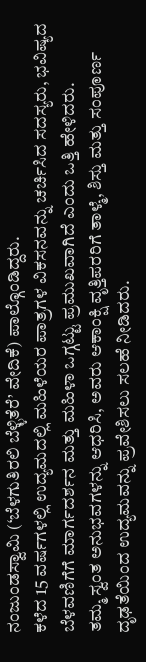ನಂಜುಂಡಸ್ವಾಮಿ (‘ಬೆಳಗುತಿರಲಿ ಬೆಳ್ಳಿತೆರೆ’ ವೇದಿಕೆ) ಪಾಲ್ಗೊಂಡಿದ್ದರು.
ಕಳೆದ 15 ವರ್ಷಗಳಲ್ಲಿ ಉದ್ಯಮದಲ್ಲಿ ಮಹಿಳೆಯರ ಪಾತ್ರಗಳ ವಿಕಸನವನ್ನು ಚರ್ಚಿಸಿದ ಸದಸ್ಯರು, ಭವಿಷ್ಯದ ಬೆಳವಣಿಗೆಗೆ ಮಾರ್ಗದರ್ಶನ ಮತ್ತು ಮಹಿಳಾ ಒಗ್ಗಟ್ಟು ಪ್ರಮುಖವಾಗಿದೆ ಎಂದು ಒತ್ತಿ ಹೇಳಿದರು.
ತಮ್ಮ ಸ್ವಂತ ಅನುಭವಗಳನ್ನು ಆಧರಿಸಿ, ಅವರು ಆಕಾಂಕ್ಷಿ ವೃತ್ತಿಪರರಿಗೆ ತಾಳ್ಮೆ, ಶಿಸ್ತು ಮತ್ತು ಸಂಪೂರ್ಣ ದೃಢತೆಯಿಂದ ಉದ್ಯಮವನ್ನು ಪ್ರವೇಶಿಸಲು ಸಲಹೆ ನೀಡಿದರು.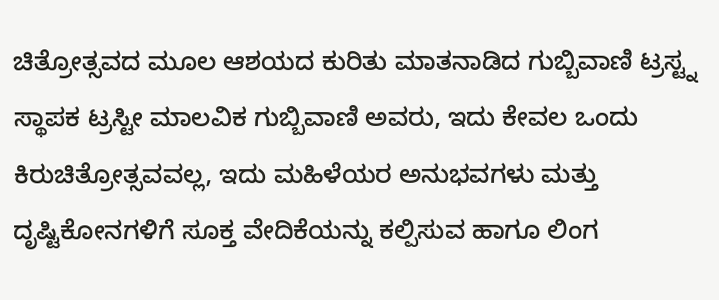ಚಿತ್ರೋತ್ಸವದ ಮೂಲ ಆಶಯದ ಕುರಿತು ಮಾತನಾಡಿದ ಗುಬ್ಬಿವಾಣಿ ಟ್ರಸ್ಟ್ನ ಸ್ಥಾಪಕ ಟ್ರಸ್ಟೀ ಮಾಲವಿಕ ಗುಬ್ಬಿವಾಣಿ ಅವರು, ಇದು ಕೇವಲ ಒಂದು ಕಿರುಚಿತ್ರೋತ್ಸವವಲ್ಲ, ಇದು ಮಹಿಳೆಯರ ಅನುಭವಗಳು ಮತ್ತು ದೃಷ್ಟಿಕೋನಗಳಿಗೆ ಸೂಕ್ತ ವೇದಿಕೆಯನ್ನು ಕಲ್ಪಿಸುವ ಹಾಗೂ ಲಿಂಗ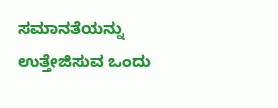ಸಮಾನತೆಯನ್ನು ಉತ್ತೇಜಿಸುವ ಒಂದು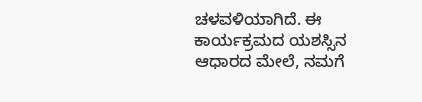ಚಳವಳಿಯಾಗಿದೆ. ಈ ಕಾರ್ಯಕ್ರಮದ ಯಶಸ್ಸಿನ ಆಧಾರದ ಮೇಲೆ, ನಮಗೆ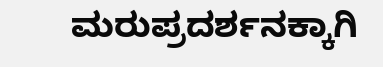ಮರುಪ್ರದರ್ಶನಕ್ಕಾಗಿ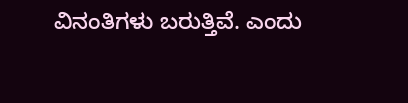ವಿನಂತಿಗಳು ಬರುತ್ತಿವೆ. ಎಂದು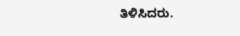ತಿಳಿಸಿದರು.